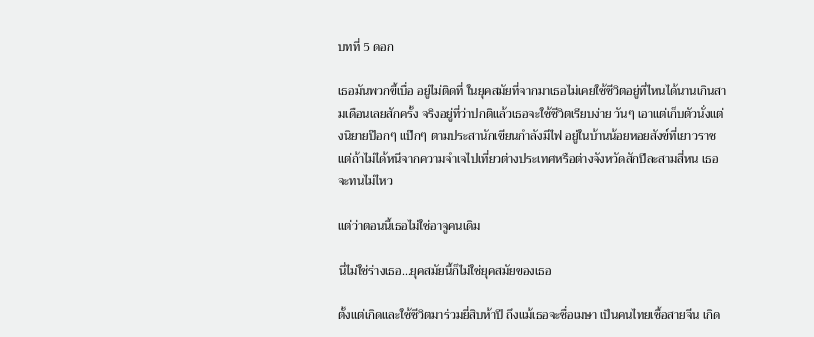บทที่ 5 ดอก

เธอมันพวกขี้เบื่อ อยู่ไม่ติดที่ ในยุคสมัยที่จากมาเธอไม่เคยใช้ชีวิตอยู่ที่ไหนได้นานเกินสามเดือนเลยสักครั้ง จริงอยู่ที่ว่าปกติแล้วเธอจะใช้ชีวิตเรียบง่าย วันๆ เอาแต่เก็บตัวนั่งแต่งนิยายป๊อกๆ แป๊กๆ ตามประสานักเขียนกำลังมีไฟ อยู่ในบ้านน้อยหอยสังข์ที่เยาวราช แต่ถ้าไม่ได้หนีจากความจำเจไปเที่ยวต่างประเทศหรือต่างจังหวัดสักปีละสามสี่หน เธอจะทนไม่ไหว

แต่ว่าตอนนี้เธอไม่ใช่อาจูคนเดิม

นี่ไม่ใช่ร่างเธอ...ยุคสมัยนี้ก็ไม่ใช่ยุคสมัยของเธอ

ตั้งแต่เกิดและใช้ชีวิตมาร่วมยี่สิบห้าปี ถึงแม้เธอจะชื่อเมษา เป็นคนไทยเชื้อสายจีน เกิด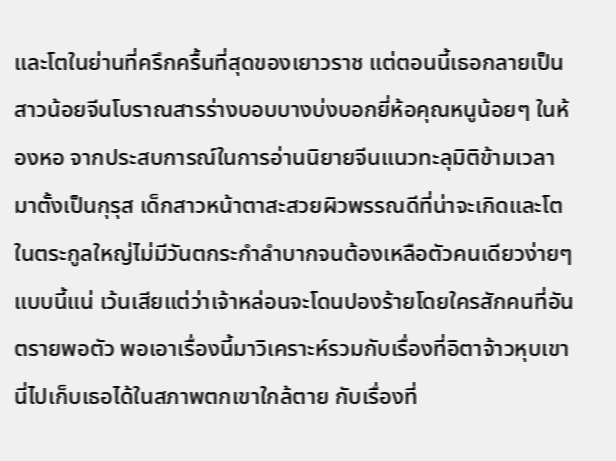และโตในย่านที่ครึกครื้นที่สุดของเยาวราช แต่ตอนนี้เธอกลายเป็นสาวน้อยจีนโบราณสารร่างบอบบางบ่งบอกยี่ห้อคุณหนูน้อยๆ ในห้องหอ จากประสบการณ์ในการอ่านนิยายจีนแนวทะลุมิติข้ามเวลามาตั้งเป็นกุรุส เด็กสาวหน้าตาสะสวยผิวพรรณดีที่น่าจะเกิดและโตในตระกูลใหญ่ไม่มีวันตกระกำลำบากจนต้องเหลือตัวคนเดียวง่ายๆ แบบนี้แน่ เว้นเสียแต่ว่าเจ้าหล่อนจะโดนปองร้ายโดยใครสักคนที่อันตรายพอตัว พอเอาเรื่องนี้มาวิเคราะห์รวมกับเรื่องที่อิตาจ้าวหุบเขานี่ไปเก็บเธอได้ในสภาพตกเขาใกล้ตาย กับเรื่องที่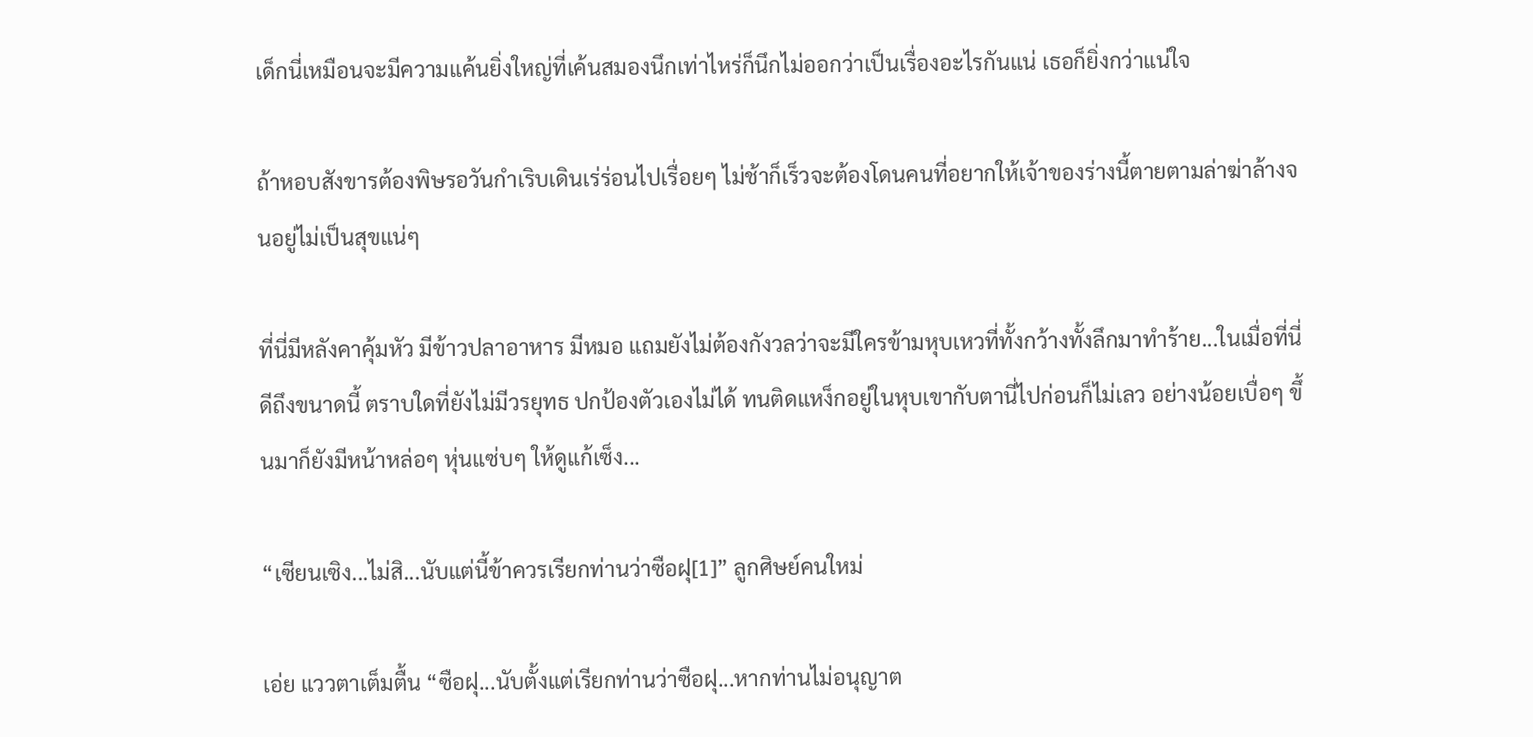เด็กนี่เหมือนจะมีความแค้นยิ่งใหญ่ที่เค้นสมองนึกเท่าไหร่ก็นึกไม่ออกว่าเป็นเรื่องอะไรกันแน่ เธอก็ยิ่งกว่าแน่ใจ

ถ้าหอบสังขารต้องพิษรอวันกำเริบเดินเร่ร่อนไปเรื่อยๆ ไม่ช้าก็เร็วจะต้องโดนคนที่อยากให้เจ้าของร่างนี้ตายตามล่าฆ่าล้างจนอยู่ไม่เป็นสุขแน่ๆ

ที่นี่มีหลังคาคุ้มหัว มีข้าวปลาอาหาร มีหมอ แถมยังไม่ต้องกังวลว่าจะมีใครข้ามหุบเหวที่ทั้งกว้างทั้งลึกมาทำร้าย...ในเมื่อที่นี่ดีถึงขนาดนี้ ตราบใดที่ยังไม่มีวรยุทธ ปกป้องตัวเองไม่ได้ ทนติดแหง็กอยู่ในหุบเขากับตานี่ไปก่อนก็ไม่เลว อย่างน้อยเบื่อๆ ขึ้นมาก็ยังมีหน้าหล่อๆ หุ่นแซ่บๆ ให้ดูแก้เซ็ง...

“เซียนเซิง...ไม่สิ...นับแต่นี้ข้าควรเรียกท่านว่าซือฝุ[1]” ลูกศิษย์คนใหม่

เอ่ย แววตาเต็มตื้น “ซือฝุ...นับตั้งแต่เรียกท่านว่าซือฝุ...หากท่านไม่อนุญาต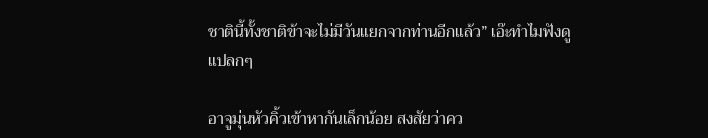ชาตินี้ทั้งชาติข้าจะไม่มีวันแยกจากท่านอีกแล้ว” เอ๊ะทำไมฟังดูแปลกๆ

อาจูมุ่นหัวคิ้วเข้าหากันเล็กน้อย สงสัยว่าคว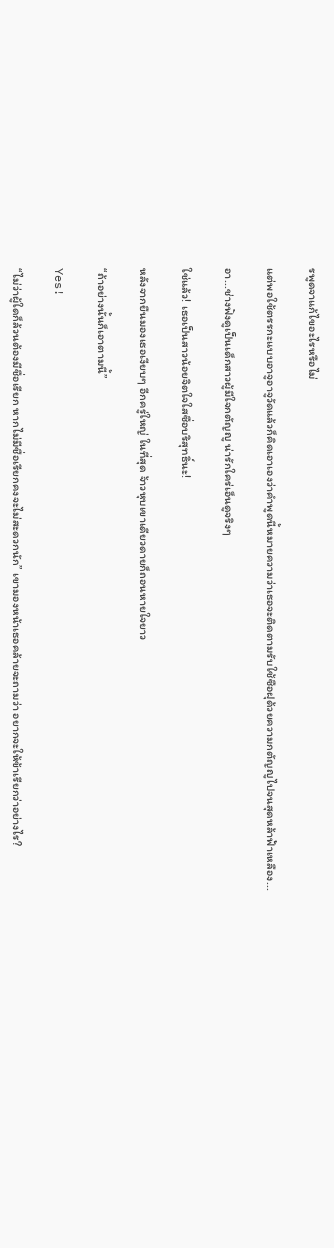รพูดจาแก้ไขอะไรหรือไม่

แต่พอใช้ตรรกะแบบอาจูอาจูวัดแล้วก็คิดเอาเองว่าคำพูดนี้หมายความว่าเธอจะติดตามรับใช้ซือฝุด้วยความกตัญญูไปจนสุดหล้าฟ้าเหลือง...

อา...ช่างฟังดูเป็นเด็กสาวผู้มีใจกตัญญู น่ารักใคร่เอ็นดูจริงๆ

ใช่แล้ว! เธอเป็นสาวน้อยจิตใจใสซื่อบริสุทธิ์นะ!

หลังจากยืนมองเธอเงียบๆ อีกครู่ใหญ่ ในที่สุด จ้าวหุบเขาเดียวดายก็ถอนหายใจยาว

“ถ้าอย่างนั้นก็เอาตามนี้”

Yes!

“ไม่ว่าผู้ใดก็ล้วนต้องมีชื่อเรียก หากไม่มีชื่อเรียกคงจะไม่สะดวกนัก” เขามองหน้าเธอคล้ายจะถามว่า อยากจะให้ข้าเรียกว่าอย่างไร?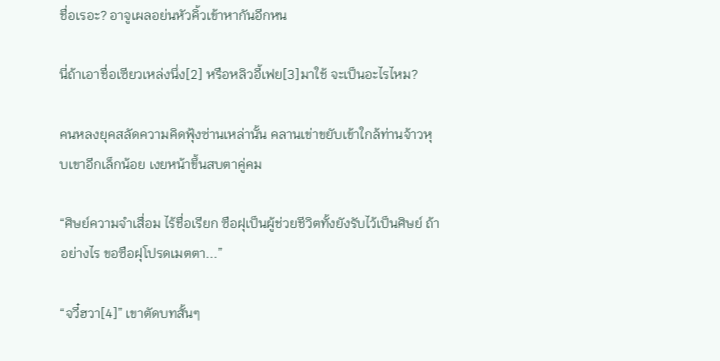ชื่อเรอะ? อาจูเผลอย่นหัวคิ้วเข้าหากันอีกหน

นี่ถ้าเอาชื่อเซียวเหล่งนึ่ง[2] หรือหลิวอี้เฟย[3]มาใช้ จะเป็นอะไรไหม?

คนหลงยุคสลัดความคิดฟุ้งซ่านเหล่านั้น คลานเข่าขยับเข้าใกล้ท่านจ้าวหุบเขาอีกเล็กน้อย เงยหน้าขึ้นสบตาคู่คม

“ศิษย์ความจำเสื่อม ไร้ชื่อเรียก ซือฝุเป็นผู้ช่วยชีวิตทั้งยังรับไว้เป็นศิษย์ ถ้าอย่างไร ขอซือฝุโปรดเมตตา...”

“จวี๋ฮวา[4]” เขาตัดบทสั้นๆ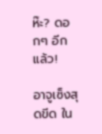ห๊ะ? ดอกๆ อีกแล้ว!

อาจูเซ็งสุดขีด ใน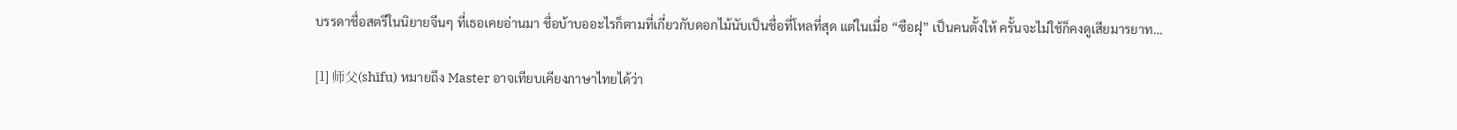บรรดาชื่อสตรีในนิยายจีนๆ ที่เธอเคยอ่านมา ชื่อบ้าบออะไรก็ตามที่เกี่ยวกับดอกไม้นับเป็นชื่อที่โหลที่สุด แต่ในเมื่อ “ซือฝุ” เป็นคนตั้งให้ ครั้นจะไม่ใช้ก็คงดูเสียมารยาท...

[1] 师父(shīfu) หมายถึง Master อาจเทียบเคียงภาษาไทยได้ว่า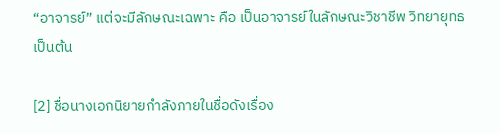“อาจารย์” แต่จะมีลักษณะเฉพาะ คือ เป็นอาจารย์ในลักษณะวิชาชีพ วิทยายุทธ เป็นต้น

[2] ชื่อนางเอกนิยายกำลังภายในชื่อดังเรื่อง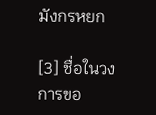มังกรหยก

[3] ชื่อในวงการขอ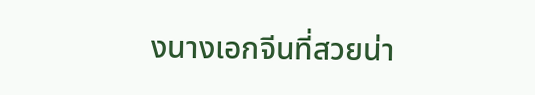งนางเอกจีนที่สวยน่า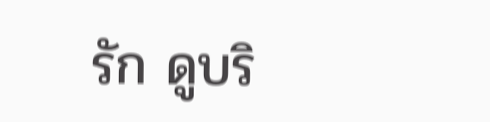รัก ดูบริ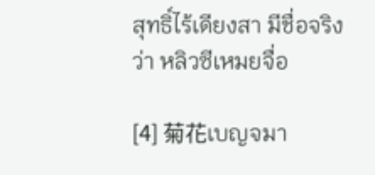สุทธิ์ไร้เดียงสา มีชื่อจริงว่า หลิวซีเหมยจื่อ

[4] 菊花เบญจมา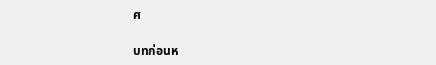ศ

บทก่อนห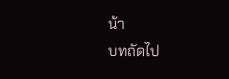น้า
บทถัดไป